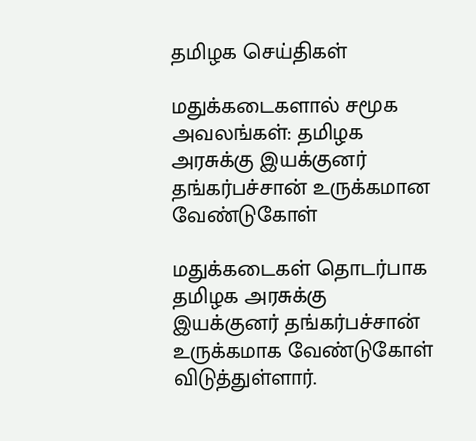தமிழக செய்திகள்

மதுக்கடைகளால் சமூக அவலங்கள்: தமிழக அரசுக்கு இயக்குனர் தங்கர்பச்சான் உருக்கமான வேண்டுகோள்

மதுக்கடைகள் தொடர்பாக தமிழக அரசுக்கு இயக்குனர் தங்கர்பச்சான் உருக்கமாக வேண்டுகோள் விடுத்துள்ளார்.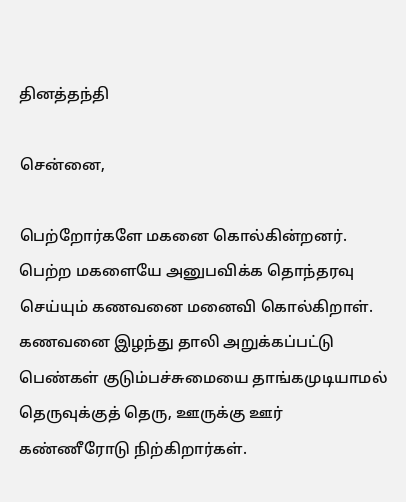தினத்தந்தி

சென்னை,

பெற்றோர்களே மகனை கொல்கின்றனர். பெற்ற மகளையே அனுபவிக்க தொந்தரவு செய்யும் கணவனை மனைவி கொல்கிறாள். கணவனை இழந்து தாலி அறுக்கப்பட்டு பெண்கள் குடும்பச்சுமையை தாங்கமுடியாமல் தெருவுக்குத் தெரு, ஊருக்கு ஊர் கண்ணீரோடு நிற்கிறார்கள்.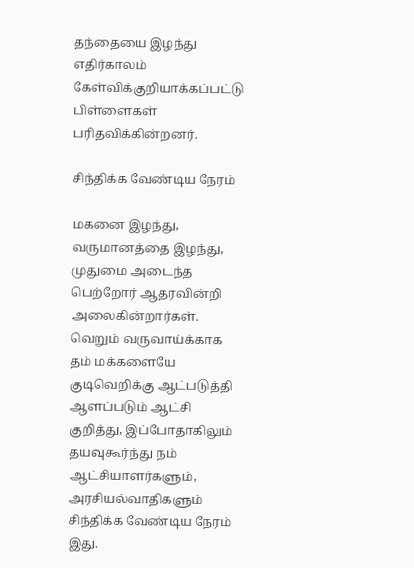தந்தையை இழந்து எதிர்காலம் கேள்விக்குறியாக்கப்பட்டு பிள்ளைகள் பரிதவிக்கின்றனர்.

சிந்திக்க வேண்டிய நேரம்

மகனை இழந்து, வருமானத்தை இழந்து, முதுமை அடைந்த பெற்றோர் ஆதரவின்றி அலைகின்றார்கள். வெறும் வருவாய்க்காக தம் மக்களையே குடிவெறிக்கு ஆட்படுத்தி ஆளப்படும் ஆட்சி குறித்து, இப்போதாகிலும் தயவுகூர்ந்து நம் ஆட்சியாளர்களும், அரசியல்வாதிகளும் சிந்திக்க வேண்டிய நேரம் இது.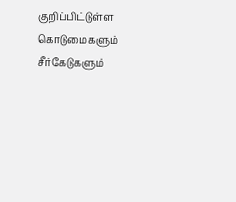குறிப்பிட்டுள்ள கொடுமைகளும் சீர்கேடுகளும்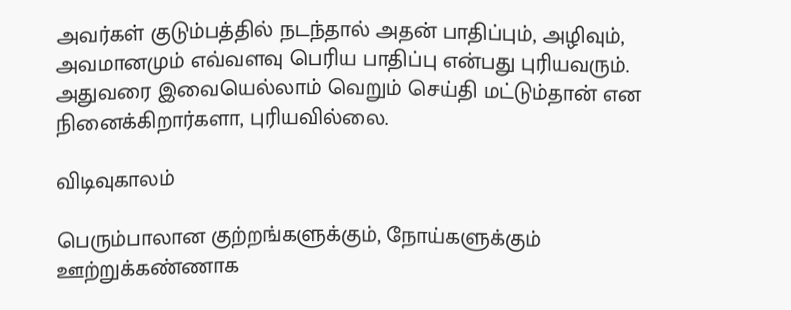அவர்கள் குடும்பத்தில் நடந்தால் அதன் பாதிப்பும், அழிவும், அவமானமும் எவ்வளவு பெரிய பாதிப்பு என்பது புரியவரும். அதுவரை இவையெல்லாம் வெறும் செய்தி மட்டும்தான் என நினைக்கிறார்களா, புரியவில்லை.

விடிவுகாலம்

பெரும்பாலான குற்றங்களுக்கும், நோய்களுக்கும் ஊற்றுக்கண்ணாக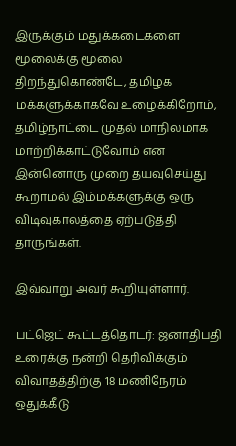இருக்கும் மதுக்கடைகளை மூலைக்கு மூலை திறந்துகொண்டே, தமிழக மக்களுக்காகவே உழைக்கிறோம், தமிழ்நாட்டை முதல் மாநிலமாக மாற்றிக்காட்டுவோம் என இன்னொரு முறை தயவுசெய்து கூறாமல் இம்மக்களுக்கு ஒரு விடிவுகாலத்தை ஏற்படுத்தி தாருங்கள்.

இவ்வாறு அவர் கூறியுள்ளார்.

பட்ஜெட் கூட்டத்தொடர்: ஜனாதிபதி உரைக்கு நன்றி தெரிவிக்கும் விவாதத்திற்கு 18 மணிநேரம் ஒதுக்கீடு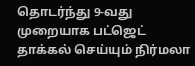தொடர்ந்து 9-வது முறையாக பட்ஜெட் தாக்கல் செய்யும் நிர்மலா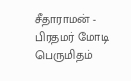சீதாராமன் - பிரதமர் மோடி பெருமிதம்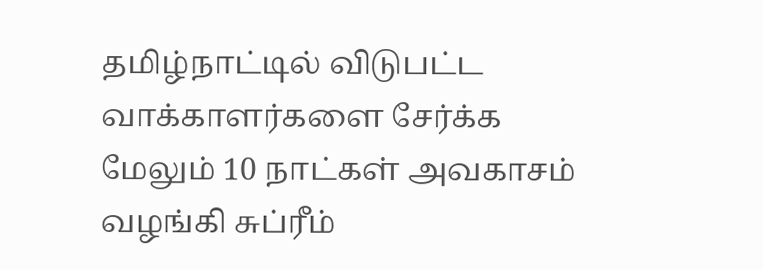தமிழ்நாட்டில் விடுபட்ட வாக்காளர்களை சேர்க்க மேலும் 10 நாட்கள் அவகாசம் வழங்கி சுப்ரீம்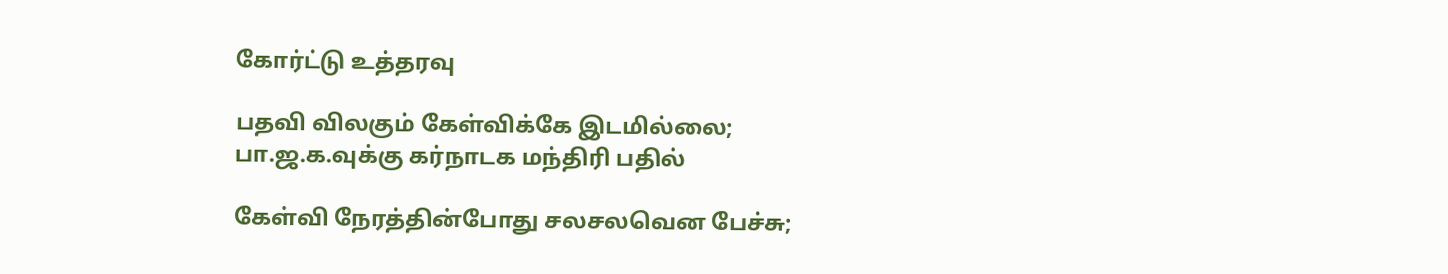கோர்ட்டு உத்தரவு

பதவி விலகும் கேள்விக்கே இடமில்லை; பா.ஜ.க.வுக்கு கர்நாடக மந்திரி பதில்

கேள்வி நேரத்தின்போது சலசலவென பேச்சு;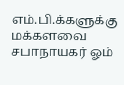எம்.பி.க்களுக்கு மக்களவை சபாநாயகர் ஓம்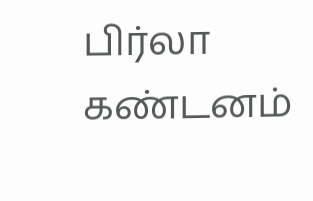பிர்லா கண்டனம்